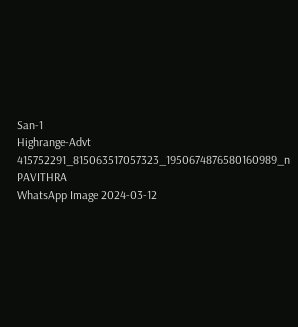San-1
Highrange-Advt
415752291_815063517057323_1950674876580160989_n
PAVITHRA
WhatsApp Image 2024-03-12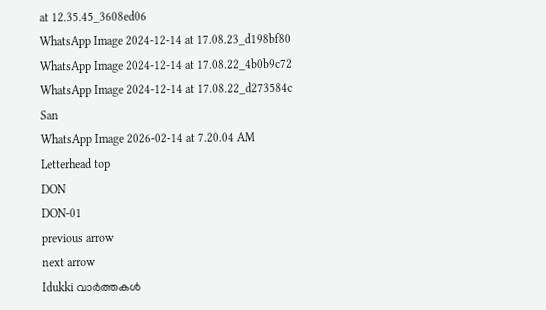at 12.35.45_3608ed06
WhatsApp Image 2024-12-14 at 17.08.23_d198bf80
WhatsApp Image 2024-12-14 at 17.08.22_4b0b9c72
WhatsApp Image 2024-12-14 at 17.08.22_d273584c
San
WhatsApp Image 2026-02-14 at 7.20.04 AM
Letterhead top
DON
DON-01
previous arrow
next arrow
Idukki വാര്‍ത്തകള്‍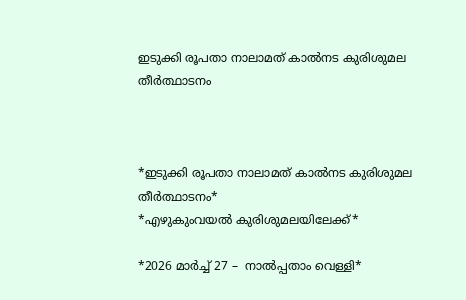ഇടുക്കി രൂപതാ നാലാമത് കാൽനട കുരിശുമല തീർത്ഥാടനം



*ഇടുക്കി രൂപതാ നാലാമത് കാൽനട കുരിശുമല തീർത്ഥാടനം*
*എഴുകുംവയൽ കുരിശുമലയിലേക്ക്*

*2026 മാർച്ച് 27 –  നാൽപ്പതാം വെള്ളി*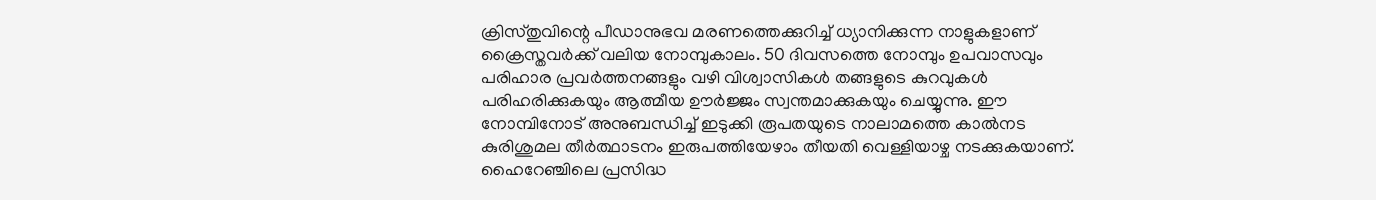ക്രിസ്തുവിന്റെ പീഡാനുഭവ മരണത്തെക്കുറിച്ച് ധ്യാനിക്കുന്ന നാളുകളാണ് ക്രൈസ്തവർക്ക് വലിയ നോമ്പുകാലം. 50 ദിവസത്തെ നോമ്പും ഉപവാസവും പരിഹാര പ്രവർത്തനങ്ങളും വഴി വിശ്വാസികൾ തങ്ങളുടെ കുറവുകൾ പരിഹരിക്കുകയും ആത്മീയ ഊർജ്ജം സ്വന്തമാക്കുകയും ചെയ്യുന്നു. ഈ നോമ്പിനോട് അനുബന്ധിച്ച് ഇടുക്കി രൂപതയുടെ നാലാമത്തെ കാൽനട കുരിശുമല തീർത്ഥാടനം ഇരുപത്തിയേഴാം തീയതി വെള്ളിയാഴ്ച നടക്കുകയാണ്. ഹൈറേഞ്ചിലെ പ്രസിദ്ധ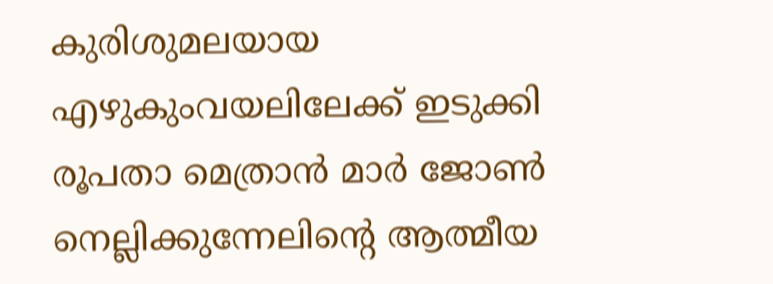കുരിശുമലയായ എഴുകുംവയലിലേക്ക് ഇടുക്കി രൂപതാ മെത്രാൻ മാർ ജോൺ നെല്ലിക്കുന്നേലിന്റെ ആത്മീയ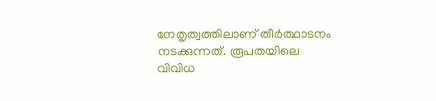നേതൃത്വത്തിലാണ് തീർത്ഥാടനം നടക്കുന്നത്. രൂപതയിലെ വിവിധ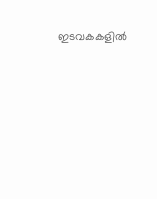ഇടവകകളിൽ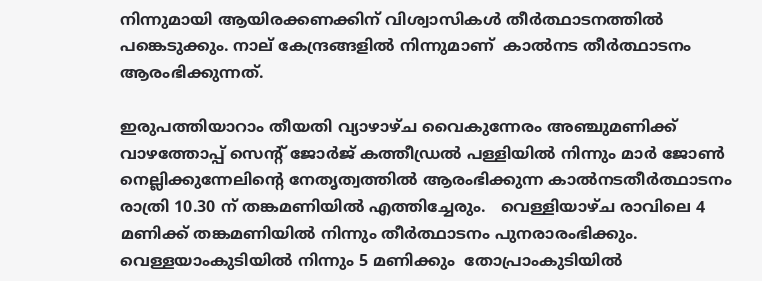നിന്നുമായി ആയിരക്കണക്കിന് വിശ്വാസികൾ തീർത്ഥാടനത്തിൽ പങ്കെടുക്കും. നാല് കേന്ദ്രങ്ങളിൽ നിന്നുമാണ്  കാൽനട തീർത്ഥാടനം  ആരംഭിക്കുന്നത്.

ഇരുപത്തിയാറാം തീയതി വ്യാഴാഴ്ച വൈകുന്നേരം അഞ്ചുമണിക്ക് വാഴത്തോപ്പ് സെന്റ് ജോർജ് കത്തീഡ്രൽ പള്ളിയിൽ നിന്നും മാർ ജോൺ നെല്ലിക്കുന്നേലിന്റെ നേതൃത്വത്തിൽ ആരംഭിക്കുന്ന കാൽനടതീർത്ഥാടനം രാത്രി 10.30 ന് തങ്കമണിയിൽ എത്തിച്ചേരും.   വെള്ളിയാഴ്ച രാവിലെ 4 മണിക്ക് തങ്കമണിയിൽ നിന്നും തീർത്ഥാടനം പുനരാരംഭിക്കും. വെള്ളയാംകുടിയിൽ നിന്നും 5 മണിക്കും  തോപ്രാംകുടിയിൽ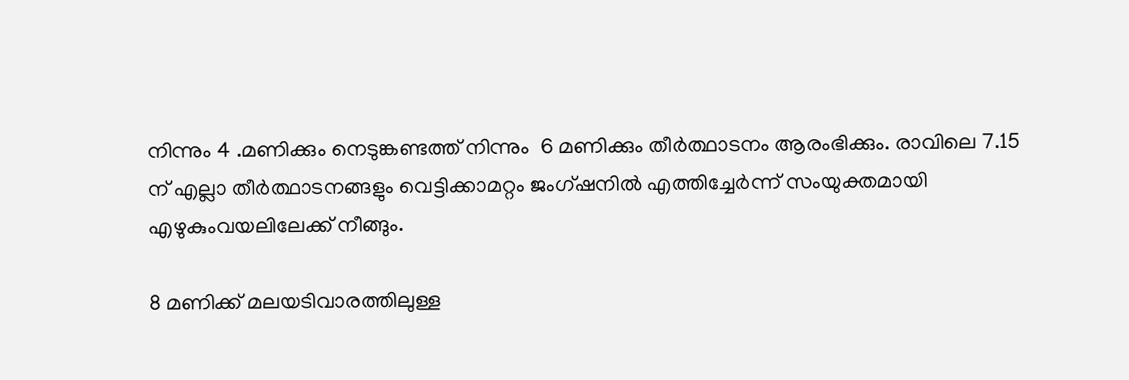നിന്നും 4 .മണിക്കും നെടുങ്കണ്ടത്ത് നിന്നും  6 മണിക്കും തീർത്ഥാടനം ആരംഭിക്കും. രാവിലെ 7.15 ന് എല്ലാ തീർത്ഥാടനങ്ങളും വെട്ടിക്കാമറ്റം ജംഗ്ഷനിൽ എത്തിച്ചേർന്ന് സംയുക്തമായി എഴുകുംവയലിലേക്ക് നീങ്ങും.

8 മണിക്ക് മലയടിവാരത്തിലുള്ള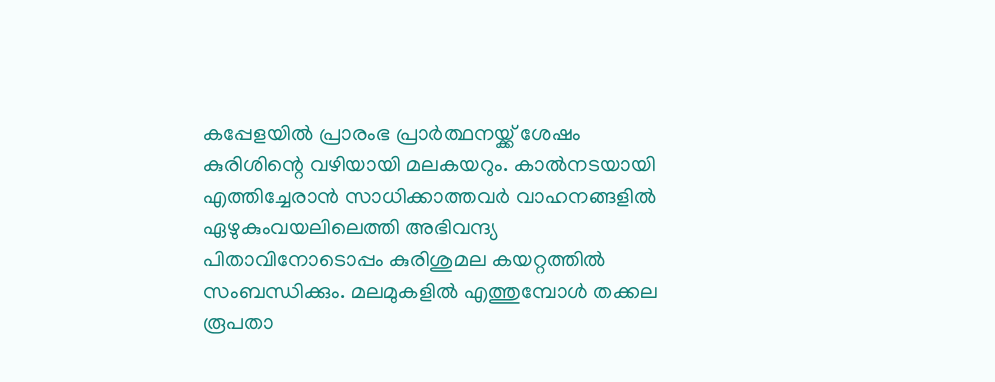കപ്പേളയിൽ പ്രാരംഭ പ്രാർത്ഥനയ്ക്ക് ശേഷം കുരിശിന്റെ വഴിയായി മലകയറും. കാൽനടയായി എത്തിച്ചേരാൻ സാധിക്കാത്തവർ വാഹനങ്ങളിൽ ഏഴുകുംവയലിലെത്തി അഭിവന്ദ്യ പിതാവിനോടൊപ്പം കുരിശുമല കയറ്റത്തിൽ സംബന്ധിക്കും. മലമുകളിൽ എത്തുമ്പോൾ തക്കല രൂപതാ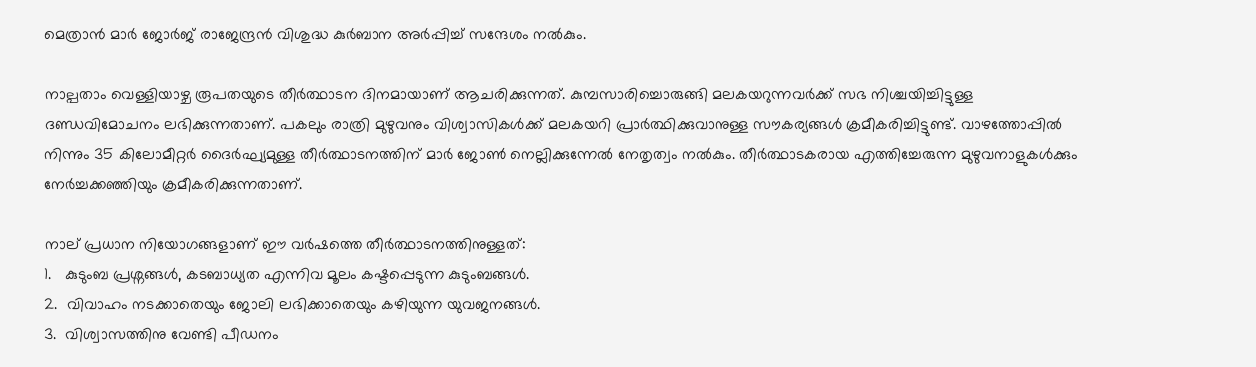മെത്രാൻ മാർ ജോർജ് രാജേന്ദ്രൻ വിശുദ്ധ കുർബാന അർപ്പിച്ച് സന്ദേശം നൽകും.

നാല്പതാം വെള്ളിയാഴ്ച രൂപതയുടെ തീർത്ഥാടന ദിനമായാണ് ആചരിക്കുന്നത്. കുമ്പസാരിച്ചൊരുങ്ങി മലകയറുന്നവർക്ക് സഭ നിശ്ചയിച്ചിട്ടുള്ള ദണ്ഡവിമോചനം ലഭിക്കുന്നതാണ്. പകലും രാത്രി മുഴുവനും വിശ്വാസികൾക്ക് മലകയറി പ്രാർത്ഥിക്കുവാനുള്ള സൗകര്യങ്ങൾ ക്രമീകരിച്ചിട്ടുണ്ട്. വാഴത്തോപ്പിൽ നിന്നും 35 കിലോമീറ്റർ ദൈർഘ്യമുള്ള തീർത്ഥാടനത്തിന് മാർ ജോൺ നെല്ലിക്കുന്നേൽ നേതൃത്വം നൽകും. തീർത്ഥാടകരായ എത്തിച്ചേരുന്ന മുഴുവനാളുകൾക്കും നേർച്ചക്കഞ്ഞിയും ക്രമീകരിക്കുന്നതാണ്.

നാല് പ്രധാന നിയോഗങ്ങളാണ് ഈ വർഷത്തെ തീർത്ഥാടനത്തിനുള്ളത്:
1.   കുടുംബ പ്രശ്നങ്ങൾ, കടബാധ്യത എന്നിവ മൂലം കഷ്ടപ്പെടുന്ന കുടുംബങ്ങൾ.
2.  വിവാഹം നടക്കാതെയും ജോലി ലഭിക്കാതെയും കഴിയുന്ന യുവജനങ്ങൾ.
3.  വിശ്വാസത്തിനു വേണ്ടി പീഡനം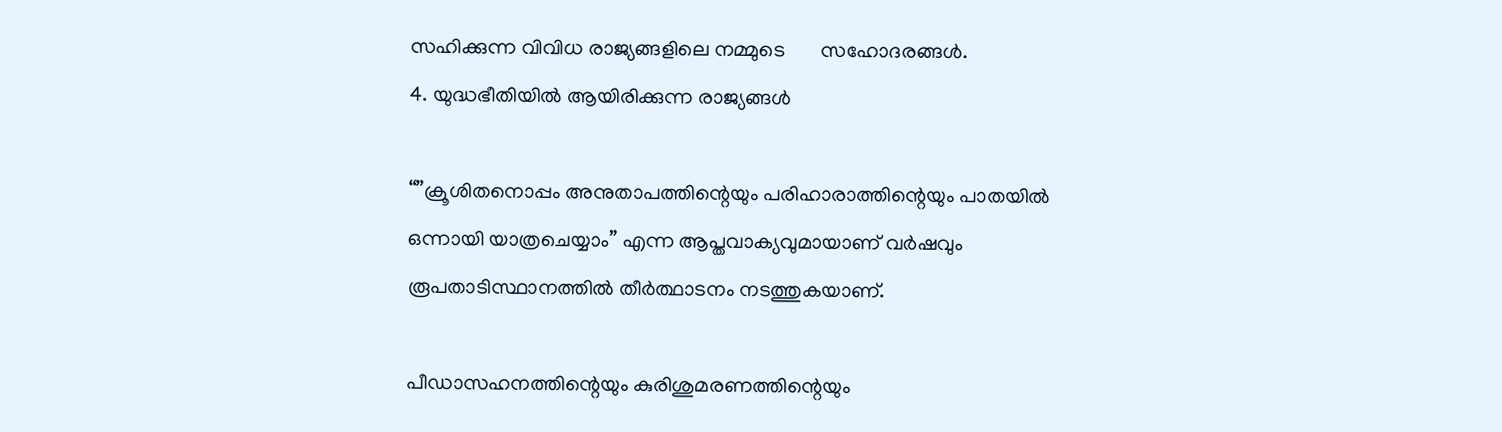സഹിക്കുന്ന വിവിധ രാജ്യങ്ങളിലെ നമ്മുടെ       സഹോദരങ്ങൾ.
4. യുദ്ധഭീതിയിൽ ആയിരിക്കുന്ന രാജ്യങ്ങൾ

“”ക്രൂശിതനൊപ്പം അനുതാപത്തിന്റെയും പരിഹാരാത്തിന്റെയും പാതയിൽ ഒന്നായി യാത്രചെയ്യാം” എന്ന ആപ്തവാക്യവുമായാണ് വർഷവും രൂപതാടിസ്ഥാനത്തിൽ തീർത്ഥാടനം നടത്തുകയാണ്.

പീഡാസഹനത്തിന്റെയും കുരിശുമരണത്തിന്റെയും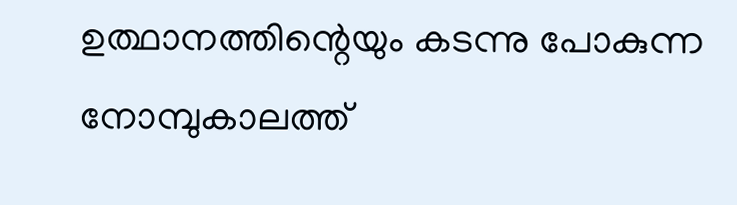ഉത്ഥാനത്തിന്റെയും കടന്നു പോകുന്ന  നോമ്പുകാലത്ത്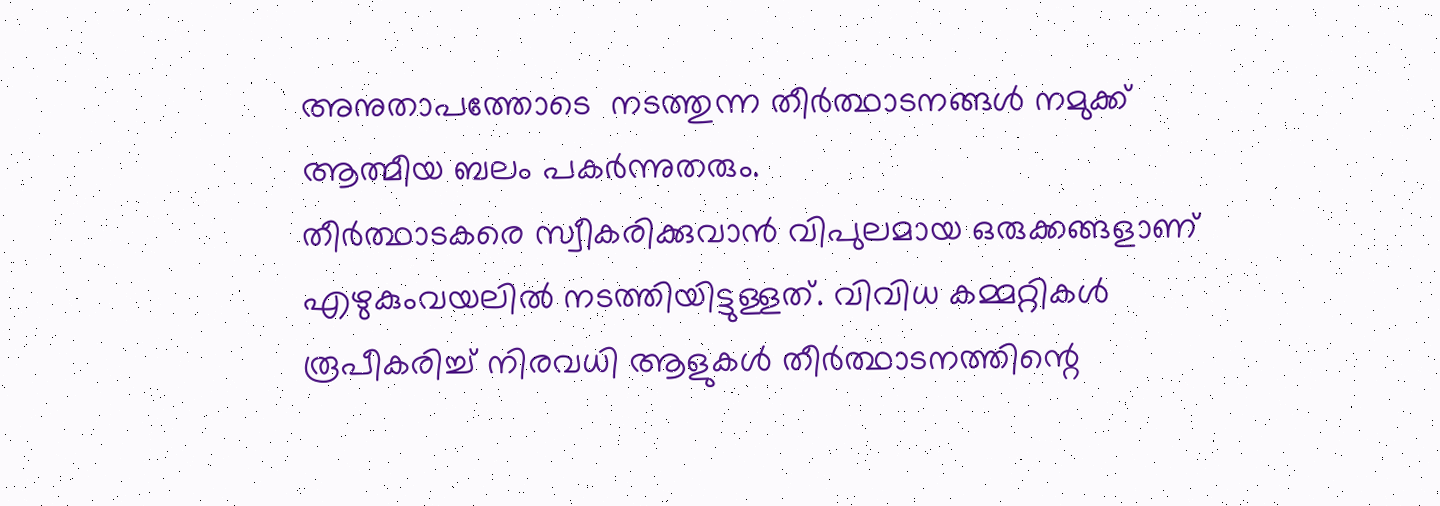അനുതാപത്തോടെ  നടത്തുന്ന തീർത്ഥാടനങ്ങൾ നമുക്ക്  ആത്മീയ ബലം പകർന്നുതരും.
തീർത്ഥാടകരെ സ്വീകരിക്കുവാൻ വിപുലമായ ഒരുക്കങ്ങളാണ് എഴുകുംവയലിൽ നടത്തിയിട്ടുള്ളത്. വിവിധ കമ്മറ്റികൾ രൂപീകരിച്ച് നിരവധി ആളുകൾ തീർത്ഥാടനത്തിന്റെ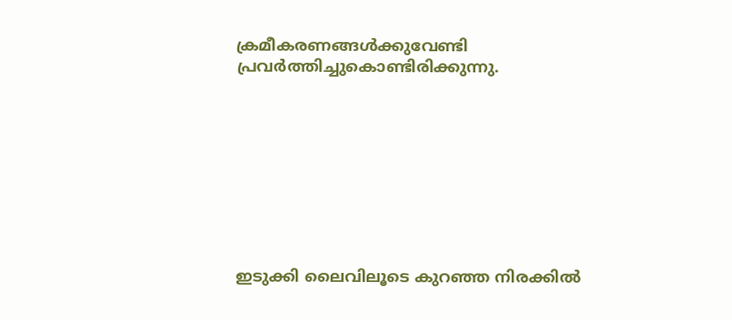ക്രമീകരണങ്ങൾക്കുവേണ്ടി പ്രവർത്തിച്ചുകൊണ്ടിരിക്കുന്നു.









ഇടുക്കി ലൈവിലൂടെ കുറഞ്ഞ നിരക്കിൽ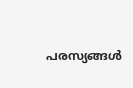പരസ്യങ്ങൾ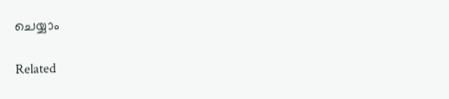ചെയ്യാം

Related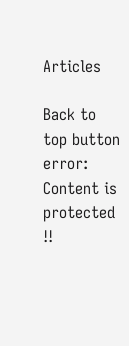Articles

Back to top button
error: Content is protected !!